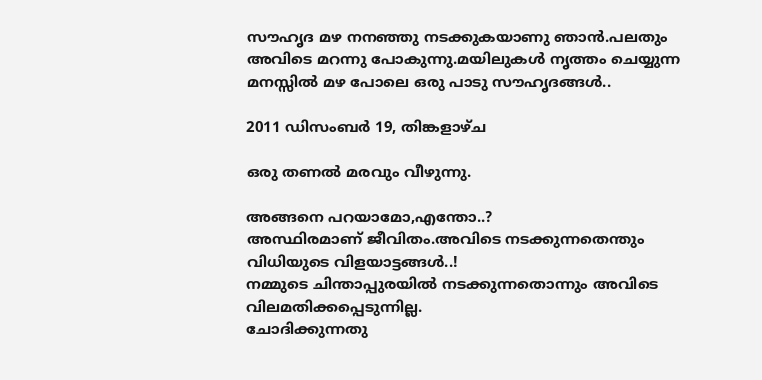സൗഹൃദ മഴ നനഞ്ഞു നടക്കുകയാണു ഞാന്‍.പലതും അവിടെ മറന്നു പോകുന്നു.മയിലുകള്‍ നൃത്തം ചെയ്യുന്ന മനസ്സില്‍ മഴ പോലെ ഒരു പാടു സൗഹൃദങ്ങള്‍..

2011 ഡിസംബർ 19, തിങ്കളാഴ്‌ച

ഒരു തണല്‍ മരവും വീഴുന്നു.

അങ്ങനെ പറയാമോ,എന്തോ..?
അസ്ഥിരമാണ് ജീവിതം.അവിടെ നടക്കുന്നതെന്തും വിധിയുടെ വിളയാട്ടങ്ങള്‍..!
നമ്മുടെ ചിന്താപ്പുരയില്‍ നടക്കുന്നതൊന്നും അവിടെ വിലമതിക്കപ്പെടുന്നില്ല.
ചോദിക്കുന്നതു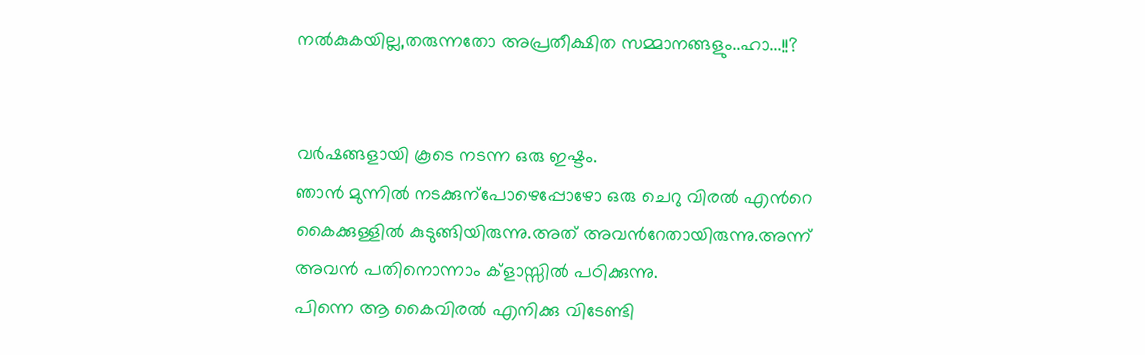നല്‍കുകയില്ല,തരുന്നതോ അപ്രതീക്ഷിത സമ്മാനങ്ങളും..ഹാ...!!?


വര്‍ഷങ്ങളായി കൂടെ നടന്ന ഒരു ഇഷ്ടം.
ഞാന്‍ മുന്നില്‍ നടക്കുന്പോഴെപ്പോഴോ ഒരു ചെറു വിരല്‍ എന്‍റെ കൈക്കുള്ളില്‍ കുടുങ്ങിയിരുന്നു.അത് അവന്‍റേതായിരുന്നു.അന്ന് അവന്‍ പതിനൊന്നാം ക്ളാസ്സില്‍ പഠിക്കുന്നു.
പിന്നെ ആ കൈവിരല്‍ എനിക്കു വിടേണ്ടി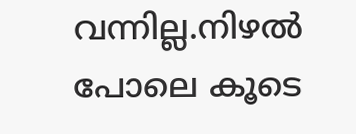വന്നില്ല.നിഴല്‍ പോലെ കൂടെ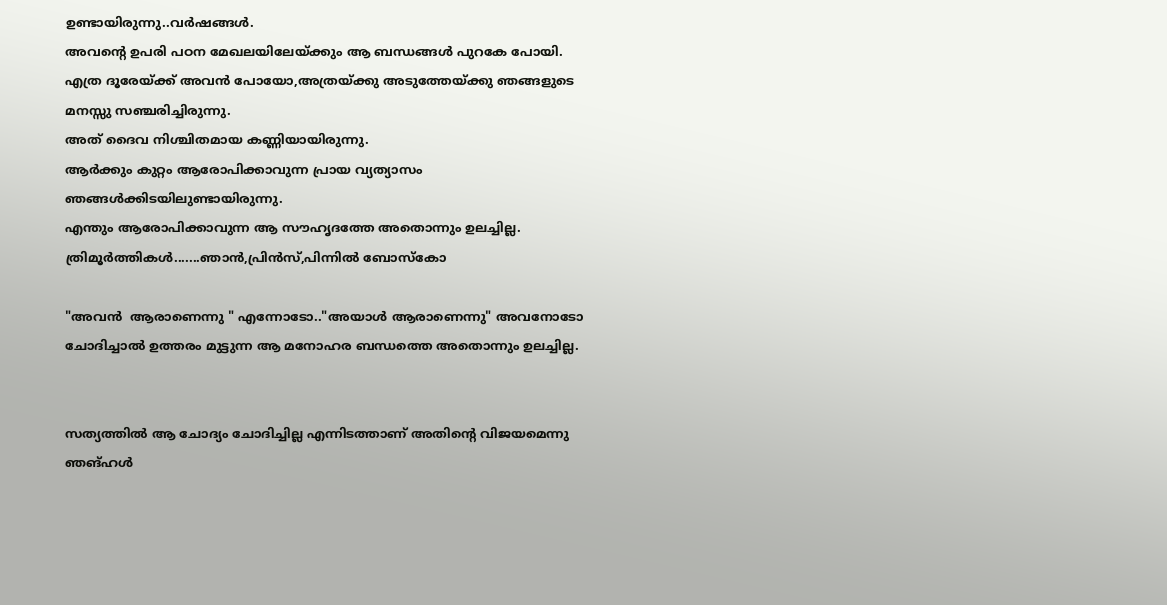ഉണ്ടായിരുന്നു..വര്‍ഷങ്ങള്‍.
അവന്‍റെ ഉപരി പഠന മേഖലയിലേയ്ക്കും ആ ബന്ധങ്ങള്‍ പുറകേ പോയി.
എത്ര ദൂരേയ്ക്ക് അവന്‍ പോയോ,അത്രയ്ക്കു അടുത്തേയ്ക്കു ഞങ്ങളുടെ മനസ്സു സഞ്ചരിച്ചിരുന്നു.
അത് ദൈവ നിശ്ചിതമായ കണ്ണിയായിരുന്നു.
ആര്‍ക്കും കുറ്റം ആരോപിക്കാവുന്ന പ്രായ വ്യത്യാസം ഞങ്ങള്‍ക്കിടയിലുണ്ടായിരുന്നു.
എന്തും ആരോപിക്കാവുന്ന ആ സൗഹൃദത്തേ അതൊന്നും ഉലച്ചില്ല.
ത്രിമൂര്‍ത്തികള്‍.......ഞാന്‍,പ്രിന്‍സ്,പിന്നില്‍ ബോസ്കോ

"അവന്‍  ആരാണെന്നു " എന്നോടോ.."അയാള്‍ ആരാണെന്നു" അവനോടോ ചോദിച്ചാല്‍ ഉത്തരം മുട്ടുന്ന ആ മനോഹര ബന്ധത്തെ അതൊന്നും ഉലച്ചില്ല.


സത്യത്തില്‍ ആ ചോദ്യം ചോദിച്ചില്ല എന്നിടത്താണ് അതിന്‍റെ വിജയമെന്നു ഞങ്ഹള്‍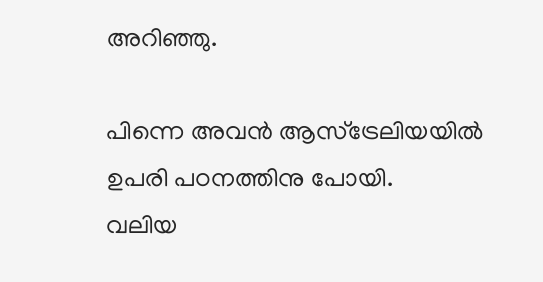അറിഞ്ഞു.

പിന്നെ അവന്‍ ആസ്ട്രേലിയയില്‍ ഉപരി പഠനത്തിനു പോയി.
വലിയ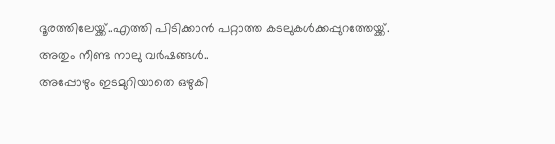ദൂരത്തിലേയ്ക്ക്..എത്തി പിടിക്കാന്‍ പറ്റാത്ത കടലുകള്‍ക്കപ്പുറത്തേയ്ക്ക്.
അതും നീണ്ട നാലു വര്‍ഷങ്ങള്‍..
അപ്പോഴും ഇടമുറിയാതെ ഒഴുകി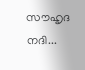സൗഹൃദ നദി...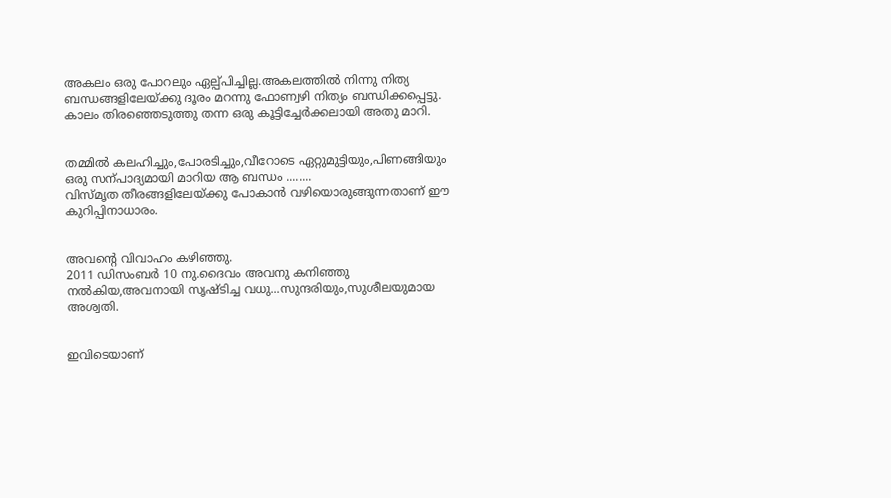അകലം ഒരു പോറലും ഏല്പ്പിച്ചില്ല.അകലത്തില്‍ നിന്നു നിത്യ ബന്ധങ്ങളിലേയ്ക്കു ദൂരം മറന്നു ഫോണ്വ‍ഴി നിത്യം ബന്ധിക്കപ്പെട്ടു.
കാലം തിരഞ്ഞെടുത്തു തന്ന ഒരു കൂട്ടിച്ചേര്‍ക്കലായി അതു മാറി.


തമ്മില്‍ കലഹിച്ചും,പോരടിച്ചും,വീറോടെ ഏറ്റുമുട്ടിയും,പിണങ്ങിയും ഒരു സന്പാദ്യമായി മാറിയ ആ ബന്ധം ........
വിസ്മൃത തീരങ്ങളിലേയ്ക്കു പോകാന്‍ വഴിയൊരുങ്ങുന്നതാണ് ഈ കുറിപ്പിനാധാരം.


അവന്‍റെ വിവാഹം കഴിഞ്ഞു.
2011 ഡിസംബര്‍ 10 നു.ദൈവം അവനു കനിഞ്ഞു നല്‍കിയ,അവനായി സൃഷ്ടിച്ച വധു...സുന്ദരിയും,സുശീലയുമായ അശ്വതി.


ഇവിടെയാണ്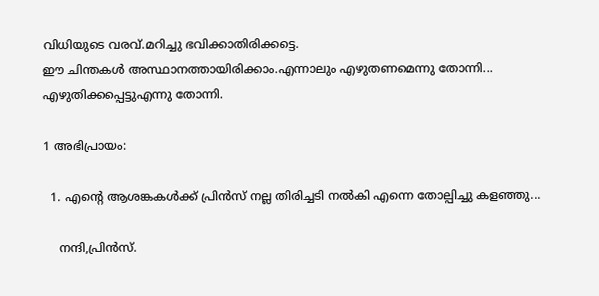വിധിയുടെ വരവ്.മറിച്ചു ഭവിക്കാതിരിക്കട്ടെ.
ഈ ചിന്തകള്‍ അസ്ഥാനത്തായിരിക്കാം.എന്നാലും എഴുതണമെന്നു തോന്നി...
എഴുതിക്കപ്പെട്ടുഎന്നു തോന്നി.

1 അഭിപ്രായം:

  1. എന്‍റെ ആശങ്കകള്‍ക്ക് പ്രിന്‍സ് നല്ല തിരിച്ചടി നല്‍കി എന്നെ തോല്പിച്ചു കളഞ്ഞു...

    നന്ദി,പ്രിന്‍സ്.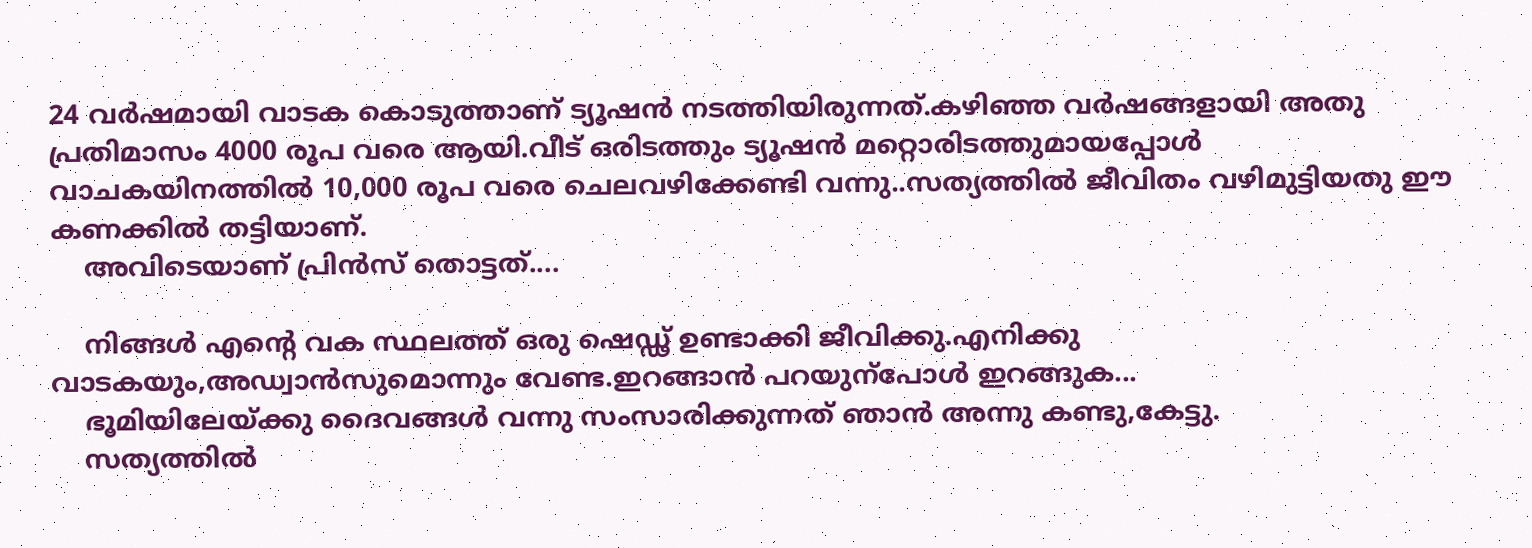24 വര്‍ഷമായി വാടക കൊടുത്താണ് ട്യൂഷന്‍ നടത്തിയിരുന്നത്.കഴിഞ്ഞ വര്‍ഷങ്ങളായി അതു പ്രതിമാസം 4000 രൂപ വരെ ആയി.വീട് ഒരിടത്തും ട്യൂഷന്‍ മറ്റൊരിടത്തുമായപ്പോള്‍ വാചകയിനത്തില്‍ 10,000 രൂപ വരെ ചെലവഴിക്കേണ്ടി വന്നു..സത്യത്തില്‍ ജീവിതം വഴിമുട്ടിയതു ഈ കണക്കില്‍ തട്ടിയാണ്.
    അവിടെയാണ് പ്രിന്‍സ് തൊട്ടത്....

    നിങ്ങള്‍ എന്‍റെ വക സ്ഥലത്ത് ഒരു ഷെഡ്ഢ് ഉണ്ടാക്കി ജീവിക്കു.എനിക്കു വാടകയും,അഡ്വാന്‍സുമൊന്നും വേണ്ട.ഇറങ്ങാന്‍ പറയുന്പോള്‍ ഇറങ്ങുക...
    ഭൂമിയിലേയ്ക്കു ദൈവങ്ങള്‍ വന്നു സംസാരിക്കുന്നത് ഞാന്‍ അന്നു കണ്ടു,കേട്ടു.
    സത്യത്തില്‍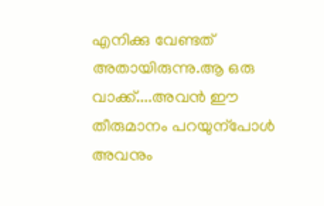എനിക്കു വേണ്ടത് അതായിരുന്നു.ആ ഒരു വാക്ക്....അവന്‍ ഈ തീരുമാനം പറയുന്പോള്‍ അവനും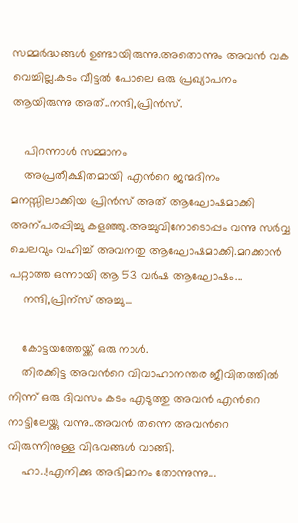സമ്മര്‍ദ്ധങ്ങള്‍ ഉണ്ടായിരുന്നു.അതൊന്നും അവന്‍ വക വെച്ചില്ല.കടം വീട്ടല്‍ പോലെ ഒരു പ്രഖ്യാപനം ആയിരുന്നു അത്..നന്ദി,പ്രിന്‍സ്.

    പിറന്നാള്‍ സമ്മാനം
    അപ്രതീക്ഷിതമായി എന്‍റെ ജന്മദിനം മനസ്സിലാക്കിയ പ്രിന്‍സ് അത് ആഘോഷമാക്കി അന്പരപ്പിച്ചു കളഞ്ഞു.അച്ചുവിനോടൊപ്പം വന്നു സര്‍വ്വ ചെലവും വഹിച്ച് അവനതു ആഘോഷമാക്കി.മറക്കാന്‍ പറ്റാത്ത ഒന്നായി ആ 53 വര്‍ഷ ആഘോഷം...
    നന്ദി,പ്രിന്സ്‍ അച്ചു...

    കോട്ടയത്തേയ്ക്ക് ഒരു നാള്‍.
    തിരക്കിട്ട അവന്‍റെ വിവാഹാനന്തര ജീവിതത്തില്‍ നിന്ന് ഒരു ദിവസം കടം എടുത്തു അവന്‍ എന്‍റെ നാട്ടിലേയ്ക്കു വന്നു..അവന്‍ തന്നെ അവന്‍റെ വിരുന്നിനുള്ള വിഭവങ്ങള്‍ വാങ്ങി.
    ഹാ..!എനിക്കു അഭിമാനം തോന്നുന്നു...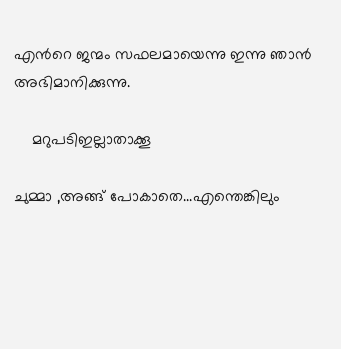എന്‍റെ ജന്മം സഫലമായെന്നു ഇന്നു ഞാന്‍ അഭിമാനിക്കുന്നു.

    മറുപടിഇല്ലാതാക്കൂ

ചുമ്മാ ,അങ്ങ് പോകാതെ...എന്തെങ്കിലും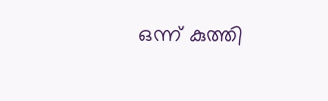ഒന്ന് കുത്തി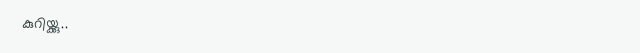കുറിയ്ക്കു..